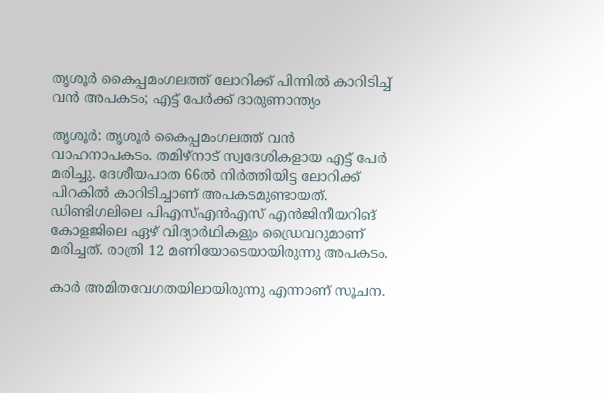തൃശൂര്‍ കൈപ്പമംഗലത്ത് ലോറിക്ക് പിന്നില്‍ കാറിടിച്ച് വന്‍ അപകടം; എട്ട് പേര്‍ക്ക് ദാരുണാന്ത്യം

തൃശൂര്‍: തൃശൂര്‍ കൈപ്പമംഗലത്ത് വന്‍ വാഹനാപകടം. തമിഴ്‌നാട് സ്വദേശികളായ എട്ട് പേർ മരിച്ചു. ദേശീയപാത 66ൽ നിര്‍ത്തിയിട്ട ലോറിക്ക് പിറകില്‍ കാറിടിച്ചാണ് അപകടമുണ്ടായത്. ഡിണ്ടിഗലിലെ പിഎസ്എന്‍എസ് എന്‍ജിനീയറിങ് കോളജിലെ ഏഴ് വിദ്യാര്‍ഥികളും ഡ്രൈവറുമാണ് മരിച്ചത്. രാത്രി 12 മണിയോടെയായിരുന്നു അപകടം.

കാര്‍ അമിതവേഗതയിലായിരുന്നു എന്നാണ് സൂചന.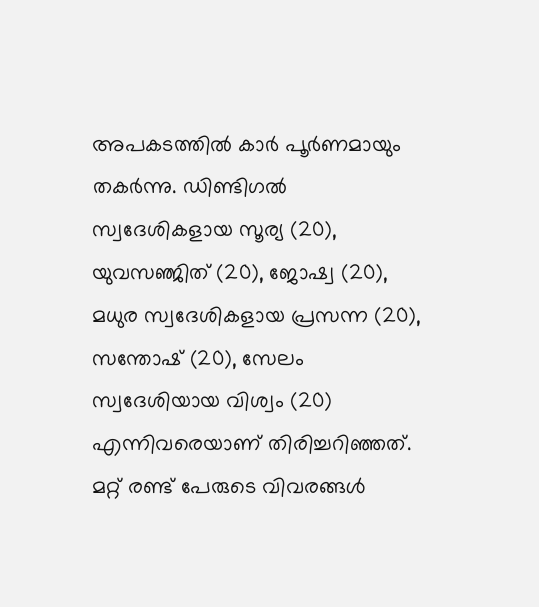അപകടത്തിൽ കാർ പൂർണമായും തകർന്നു. ഡിണ്ടിഗൽ സ്വദേശികളായ സൂര്യ (20), യുവസഞ്ജിത് (20), ജോഷ്വ (20), മധുര സ്വദേശികളായ പ്രസന്ന (20), സന്തോഷ് (20), സേലം സ്വദേശിയായ വിശ്വം (20) എന്നിവരെയാണ് തിരിച്ചറിഞ്ഞത്. മറ്റ് രണ്ട് പേരുടെ വിവരങ്ങൾ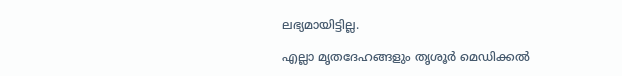ലഭ്യമായിട്ടില്ല.

എല്ലാ മൃതദേഹങ്ങളും തൃശൂര്‍ മെഡിക്കല്‍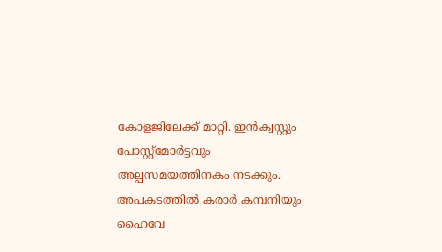കോളജിലേക്ക് മാറ്റി. ഇന്‍ക്വസ്റ്റും പോസ്റ്റ്‌മോര്‍ട്ടവും അല്പസമയത്തിനകം നടക്കും. അപകടത്തില്‍ കരാര്‍ കമ്പനിയും ഹൈവേ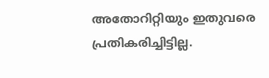അതോറിറ്റിയും ഇതുവരെ പ്രതികരിച്ചിട്ടില്ല.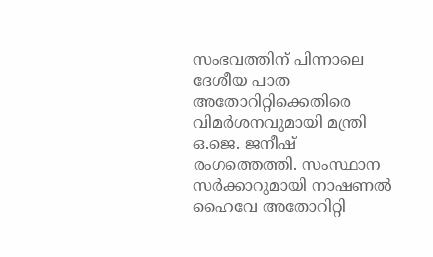സംഭവത്തിന് പിന്നാലെ ദേശീയ പാത അതോറിറ്റിക്കെതിരെ വിമര്‍ശനവുമായി മന്ത്രി ഒ.ജെ. ജനീഷ് രംഗത്തെത്തി. സംസ്ഥാന സര്‍ക്കാറുമായി നാഷണല്‍ ഹൈവേ അതോറിറ്റി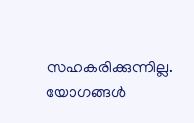സഹകരിക്കുന്നില്ല. യോഗങ്ങള്‍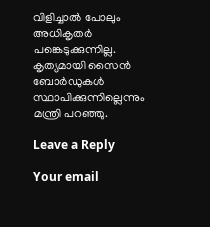വിളിച്ചാല്‍ പോലും അധികൃതര്‍ പങ്കെടുക്കുന്നില്ല. കൃത്യമായി സൈന്‍ ബോര്‍ഡുകള്‍ സ്ഥാപിക്കുന്നില്ലെന്നും മന്ത്രി പറഞ്ഞു.

Leave a Reply

Your email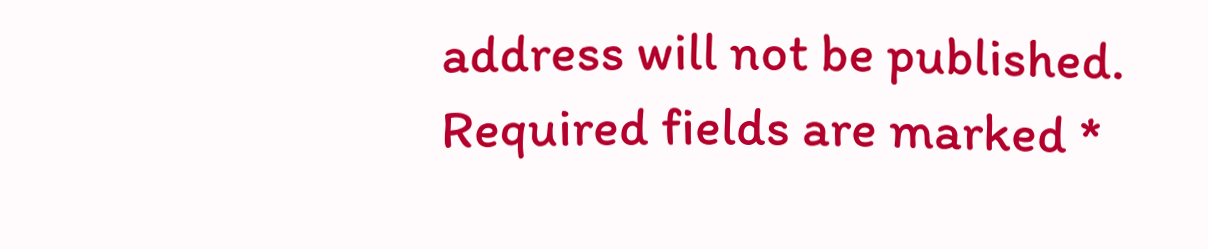address will not be published. Required fields are marked *